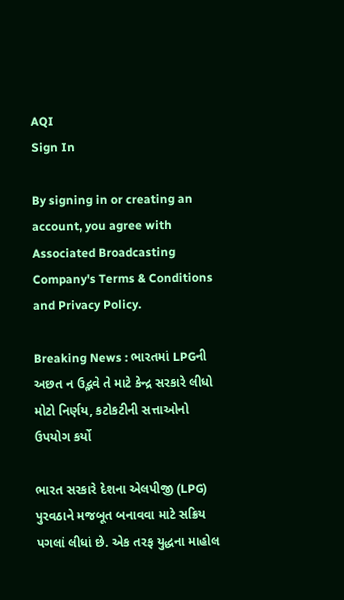AQI
Sign In

By signing in or creating an account, you agree with Associated Broadcasting Company's Terms & Conditions and Privacy Policy.

Breaking News : ભારતમાં LPGની અછત ન ઉદ્ભવે તે માટે કેન્દ્ર સરકારે લીધો મોટો નિર્ણય, કટોકટીની સત્તાઓનો ઉપયોગ કર્યો

ભારત સરકારે દેશના એલપીજી (LPG) પુરવઠાને મજબૂત બનાવવા માટે સક્રિય પગલાં લીધાં છે. એક તરફ યુદ્ધના માહોલ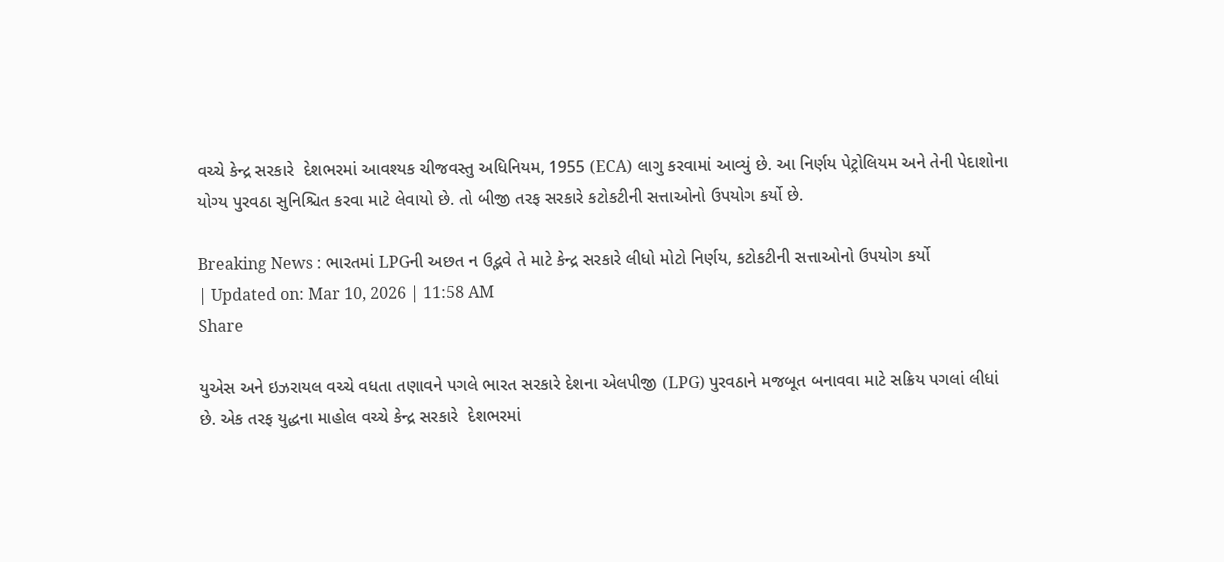વચ્ચે કેન્દ્ર સરકારે  દેશભરમાં આવશ્યક ચીજવસ્તુ અધિનિયમ, 1955 (ECA) લાગુ કરવામાં આવ્યું છે. આ નિર્ણય પેટ્રોલિયમ અને તેની પેદાશોના યોગ્ય પુરવઠા સુનિશ્ચિત કરવા માટે લેવાયો છે. તો બીજી તરફ સરકારે કટોકટીની સત્તાઓનો ઉપયોગ કર્યો છે.

Breaking News : ભારતમાં LPGની અછત ન ઉદ્ભવે તે માટે કેન્દ્ર સરકારે લીધો મોટો નિર્ણય, કટોકટીની સત્તાઓનો ઉપયોગ કર્યો
| Updated on: Mar 10, 2026 | 11:58 AM
Share

યુએસ અને ઇઝરાયલ વચ્ચે વધતા તણાવને પગલે ભારત સરકારે દેશના એલપીજી (LPG) પુરવઠાને મજબૂત બનાવવા માટે સક્રિય પગલાં લીધાં છે. એક તરફ યુદ્ધના માહોલ વચ્ચે કેન્દ્ર સરકારે  દેશભરમાં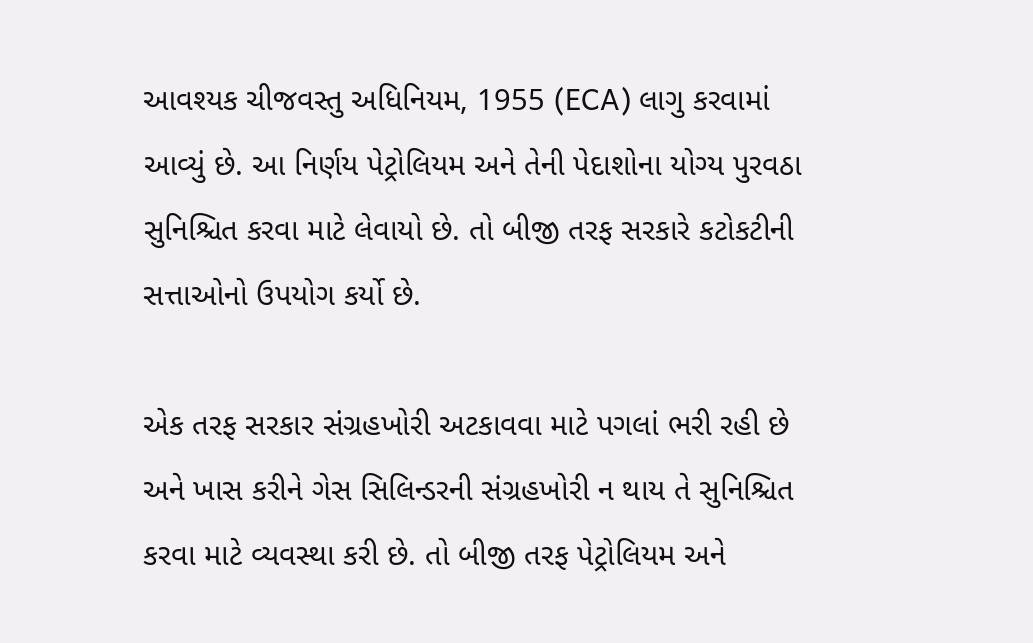આવશ્યક ચીજવસ્તુ અધિનિયમ, 1955 (ECA) લાગુ કરવામાં આવ્યું છે. આ નિર્ણય પેટ્રોલિયમ અને તેની પેદાશોના યોગ્ય પુરવઠા સુનિશ્ચિત કરવા માટે લેવાયો છે. તો બીજી તરફ સરકારે કટોકટીની સત્તાઓનો ઉપયોગ કર્યો છે.

એક તરફ સરકાર સંગ્રહખોરી અટકાવવા માટે પગલાં ભરી રહી છે અને ખાસ કરીને ગેસ સિલિન્ડરની સંગ્રહખોરી ન થાય તે સુનિશ્ચિત કરવા માટે વ્યવસ્થા કરી છે. તો બીજી તરફ પેટ્રોલિયમ અને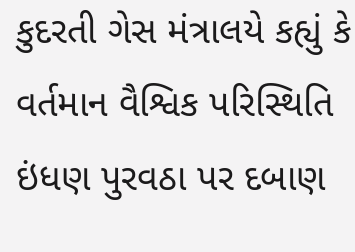કુદરતી ગેસ મંત્રાલયે કહ્યું કે વર્તમાન વૈશ્વિક પરિસ્થિતિ ઇંધણ પુરવઠા પર દબાણ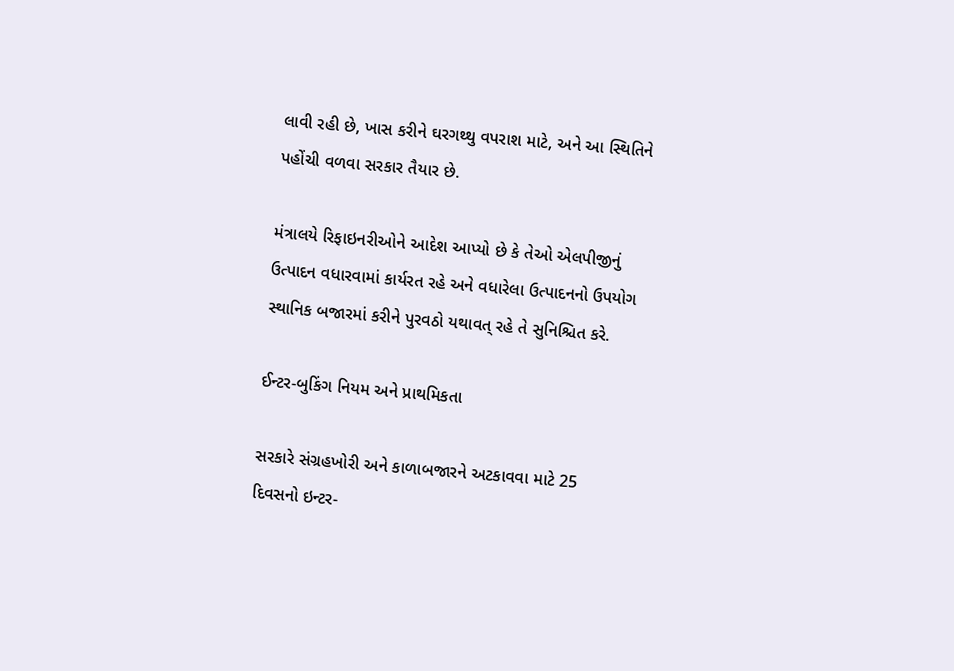લાવી રહી છે, ખાસ કરીને ઘરગથ્થુ વપરાશ માટે, અને આ સ્થિતિને પહોંચી વળવા સરકાર તૈયાર છે.

મંત્રાલયે રિફાઇનરીઓને આદેશ આપ્યો છે કે તેઓ એલપીજીનું ઉત્પાદન વધારવામાં કાર્યરત રહે અને વધારેલા ઉત્પાદનનો ઉપયોગ સ્થાનિક બજારમાં કરીને પુરવઠો યથાવત્ રહે તે સુનિશ્ચિત કરે.

ઈન્ટર-બુકિંગ નિયમ અને પ્રાથમિકતા

સરકારે સંગ્રહખોરી અને કાળાબજારને અટકાવવા માટે 25 દિવસનો ઇન્ટર-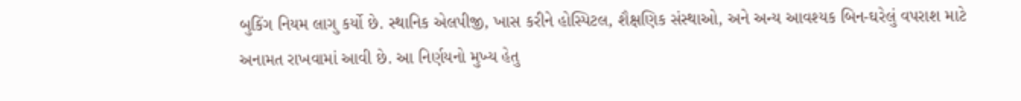બુકિંગ નિયમ લાગુ કર્યો છે. સ્થાનિક એલપીજી, ખાસ કરીને હોસ્પિટલ, શૈક્ષણિક સંસ્થાઓ, અને અન્ય આવશ્યક બિન-ઘરેલું વપરાશ માટે અનામત રાખવામાં આવી છે. આ નિર્ણયનો મુખ્ય હેતુ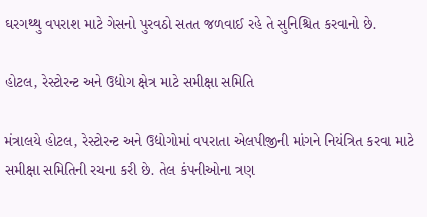ઘરગથ્થુ વપરાશ માટે ગેસનો પુરવઠો સતત જળવાઈ રહે તે સુનિશ્ચિત કરવાનો છે.

હોટલ, રેસ્ટોરન્ટ અને ઉદ્યોગ ક્ષેત્ર માટે સમીક્ષા સમિતિ

મંત્રાલયે હોટલ, રેસ્ટોરન્ટ અને ઉદ્યોગોમાં વપરાતા એલપીજીની માંગને નિયંત્રિત કરવા માટે સમીક્ષા સમિતિની રચના કરી છે. તેલ કંપનીઓના ત્રણ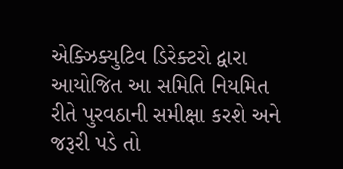એક્ઝિક્યુટિવ ડિરેક્ટરો દ્વારા આયોજિત આ સમિતિ નિયમિત રીતે પુરવઠાની સમીક્ષા કરશે અને જરૂરી પડે તો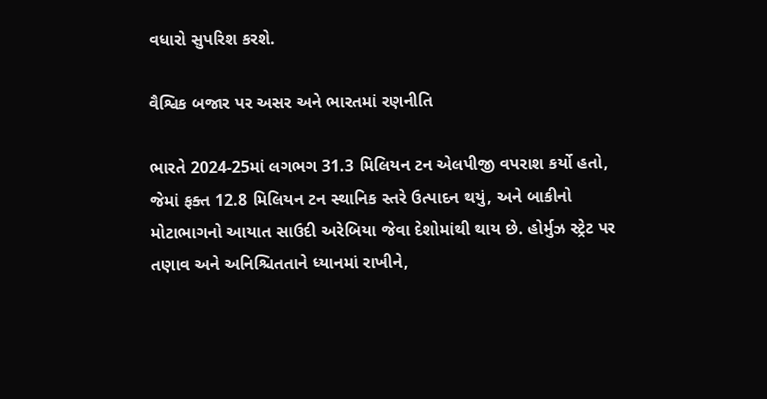વધારો સુપરિશ કરશે.

વૈશ્વિક બજાર પર અસર અને ભારતમાં રણનીતિ

ભારતે 2024-25માં લગભગ 31.3 મિલિયન ટન એલપીજી વપરાશ કર્યો હતો, જેમાં ફક્ત 12.8 મિલિયન ટન સ્થાનિક સ્તરે ઉત્પાદન થયું, અને બાકીનો મોટાભાગનો આયાત સાઉદી અરેબિયા જેવા દેશોમાંથી થાય છે. હોર્મુઝ સ્ટ્રેટ પર તણાવ અને અનિશ્ચિતતાને ધ્યાનમાં રાખીને,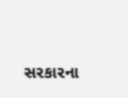સરકારના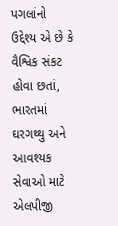પગલાંનો ઉદ્દેશ્ય એ છે કે વૈશ્વિક સંકટ હોવા છતાં, ભારતમાં ઘરગથ્થુ અને આવશ્યક સેવાઓ માટે એલપીજી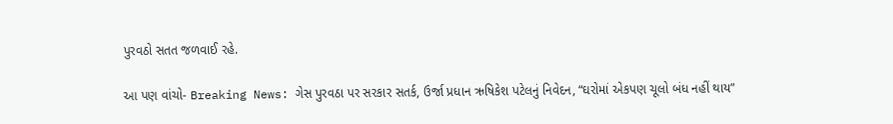પુરવઠો સતત જળવાઈ રહે.

આ પણ વાંચો- Breaking News: ગેસ પુરવઠા પર સરકાર સતર્ક, ઉર્જા પ્રધાન ઋષિકેશ પટેલનું નિવેદન, “ઘરોમાં એકપણ ચૂલો બંધ નહીં થાય”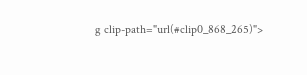g clip-path="url(#clip0_868_265)">